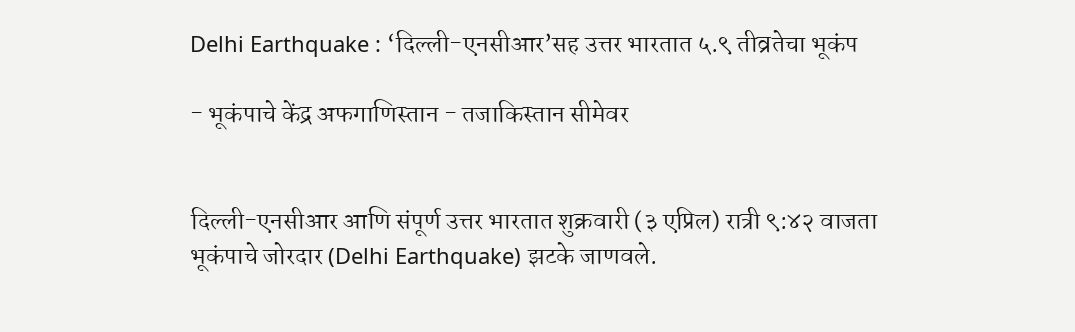Delhi Earthquake : ‘दिल्ली-एनसीआर’सह उत्तर भारतात ५.९ तीव्रतेचा भूकंप

- भूकंपाचे केंद्र अफगाणिस्तान - तजाकिस्तान सीमेवर


दिल्ली-एनसीआर आणि संपूर्ण उत्तर भारतात शुक्रवारी (३ एप्रिल) रात्री ९:४२ वाजता भूकंपाचे जोरदार (Delhi Earthquake) झटके जाणवले.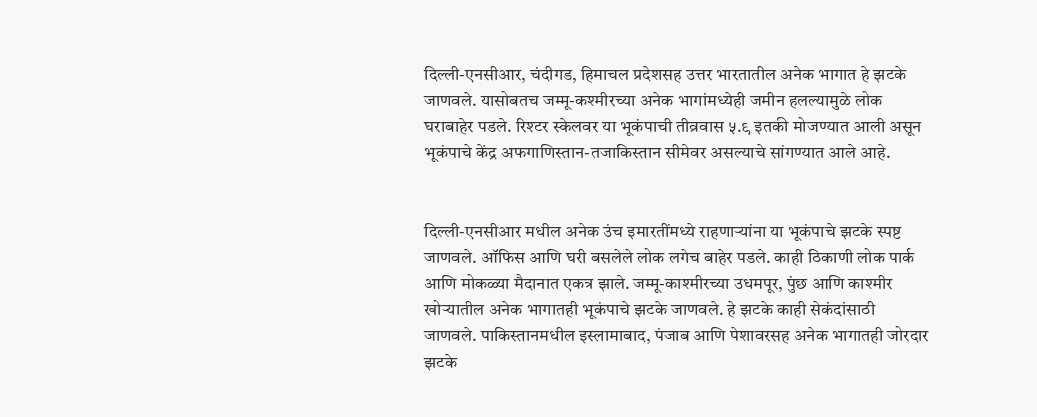दिल्ली-एनसीआर, चंदीगड, हिमाचल प्रदेशसह उत्तर भारतातील अनेक भागात हे झटके जाणवले. यासोबतच जम्मू-कश्मीरच्या अनेक भागांमध्येही जमीन हलल्यामुळे लोक घराबाहेर पडले. रिश्टर स्केलवर या भूकंपाची तीव्रवास ५.९ इतकी मोजण्यात आली असून भूकंपाचे केंद्र अफगाणिस्तान-तजाकिस्तान सीमेवर असल्याचे सांगण्यात आले आहे.


दिल्ली-एनसीआर मधील अनेक उंच इमारतींमध्ये राहणाऱ्यांना या भूकंपाचे झटके स्पष्ट जाणवले. ऑफिस आणि घरी बसलेले लोक लगेच बाहेर पडले. काही ठिकाणी लोक पार्क आणि मोकळ्या मैदानात एकत्र झाले. जम्मू-काश्मीरच्या उधमपूर, पुंछ आणि काश्मीर खोऱ्यातील अनेक भागातही भूकंपाचे झटके जाणवले. हे झटके काही सेकंदांसाठी जाणवले. पाकिस्तानमधील इस्लामाबाद, पंजाब आणि पेशावरसह अनेक भागातही जोरदार झटके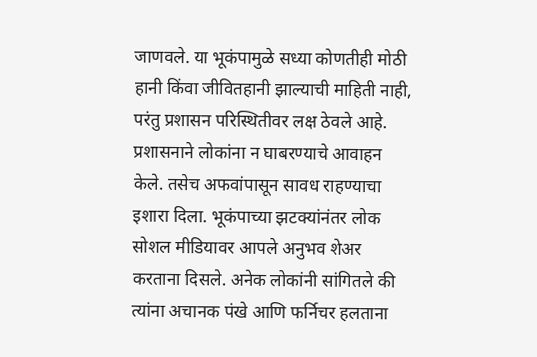जाणवले. या भूकंपामुळे सध्या कोणतीही मोठी हानी किंवा जीवितहानी झाल्याची माहिती नाही, परंतु प्रशासन परिस्थितीवर लक्ष ठेवले आहे. प्रशासनाने लोकांना न घाबरण्याचे आवाहन केले. तसेच अफवांपासून सावध राहण्याचा इशारा दिला. भूकंपाच्या झटक्यांनंतर लोक सोशल मीडियावर आपले अनुभव शेअर करताना दिसले. अनेक लोकांनी सांगितले की त्यांना अचानक पंखे आणि फर्निचर हलताना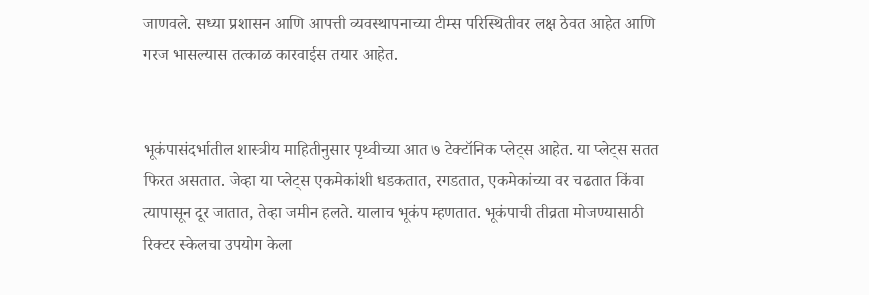जाणवले. सध्या प्रशासन आणि आपत्ती व्यवस्थापनाच्या टीम्स परिस्थितीवर लक्ष ठेवत आहेत आणि गरज भासल्यास तत्काळ कारवाईस तयार आहेत.


भूकंपासंदर्भातील शास्त्रीय माहितीनुसार पृथ्वीच्या आत ७ टेक्टॉनिक प्लेट्स आहेत. या प्लेट्स सतत फिरत असतात. जेव्हा या प्लेट्स एकमेकांशी धडकतात, रगडतात, एकमेकांच्या वर चढतात किंवा त्यापासून दूर जातात, तेव्हा जमीन हलते. यालाच भूकंप म्हणतात. भूकंपाची तीव्रता मोजण्यासाठी रिक्टर स्केलचा उपयोग केला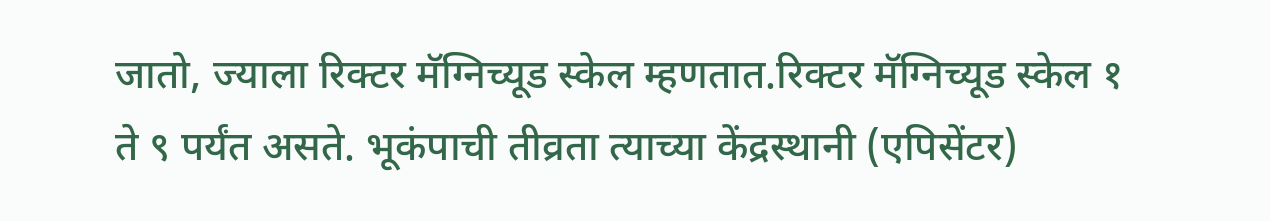जातो, ज्याला रिक्टर मॅग्निच्यूड स्केल म्हणतात.रिक्टर मॅग्निच्यूड स्केल १ ते ९ पर्यंत असते. भूकंपाची तीव्रता त्याच्या केंद्रस्थानी (एपिसेंटर)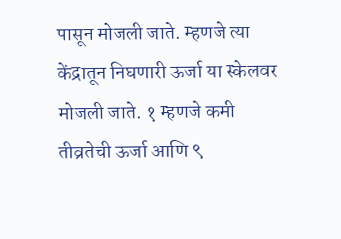पासून मोजली जाते. म्हणजे त्या केंद्रातून निघणारी ऊर्जा या स्केलवर मोजली जाते. १ म्हणजे कमी तीव्रतेची ऊर्जा आणि ९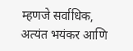म्हणजे सर्वाधिक, अत्यंत भयंकर आणि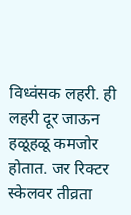विध्वंसक लहरी. ही लहरी दूर जाऊन हळूहळू कमजोर होतात. जर रिक्टर स्केलवर तीव्रता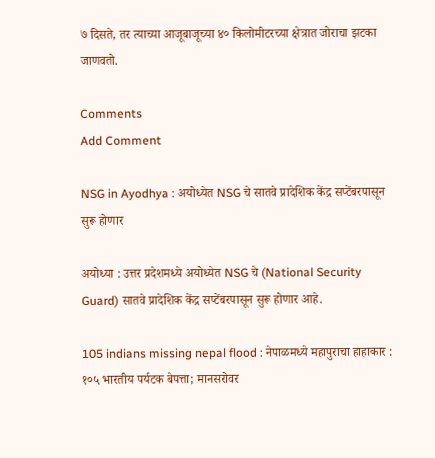७ दिसते, तर त्याच्या आजूबाजूच्या ४० किलोमीटरच्या क्षेत्रात जोराचा झटका जाणवतो.

Comments
Add Comment

NSG in Ayodhya : अयोध्येत NSG चे सातवे प्रादेशिक केंद्र सप्टेंबरपासून सुरू होणार

अयोध्या : उत्तर प्रदेशमध्ये अयोध्येत NSG चे (National Security Guard) सातवे प्रादेशिक केंद्र सप्टेंबरपासून सुरू होणार आहे.

105 indians missing nepal flood : नेपाळमध्ये महापुराचा हाहाकार : १०५ भारतीय पर्यटक बेपत्ता; मानसरोवर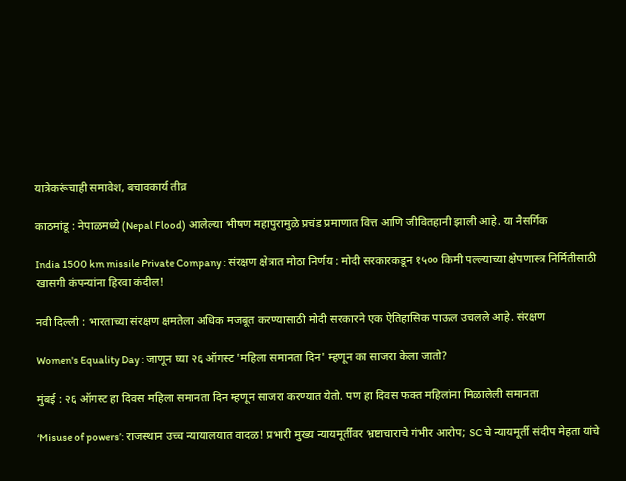यात्रेकरूंचाही समावेश, बचावकार्य तीव्र

काठमांडू : नेपाळमध्ये (Nepal Flood) आलेल्या भीषण महापुरामुळे प्रचंड प्रमाणात वित्त आणि जीवितहानी झाली आहे. या नैसर्गिक

India 1500 km missile Private Company : संरक्षण क्षेत्रात मोठा निर्णय : मोदी सरकारकडून १५०० किमी पल्ल्याच्या क्षेपणास्त्र निर्मितीसाठी खासगी कंपन्यांना हिरवा कंदील!

नवी दिल्ली : भारताच्या संरक्षण क्षमतेला अधिक मजबूत करण्यासाठी मोदी सरकारने एक ऐतिहासिक पाऊल उचलले आहे. संरक्षण

Women's Equality Day : जाणून घ्या २६ ऑगस्ट 'महिला समानता दिन' म्हणून का साजरा केला जातो?

मुंबई : २६ ऑगस्ट हा दिवस महिला समानता दिन म्हणून साजरा करण्यात येतो. पण हा दिवस फक्त महिलांना मिळालेली समानता

‘Misuse of powers’: राजस्थान उच्च न्यायालयात वादळ! प्रभारी मुख्य न्यायमूर्तींवर भ्रष्टाचाराचे गंभीर आरोप; SC चे न्यायमूर्ती संदीप मेहता यांचे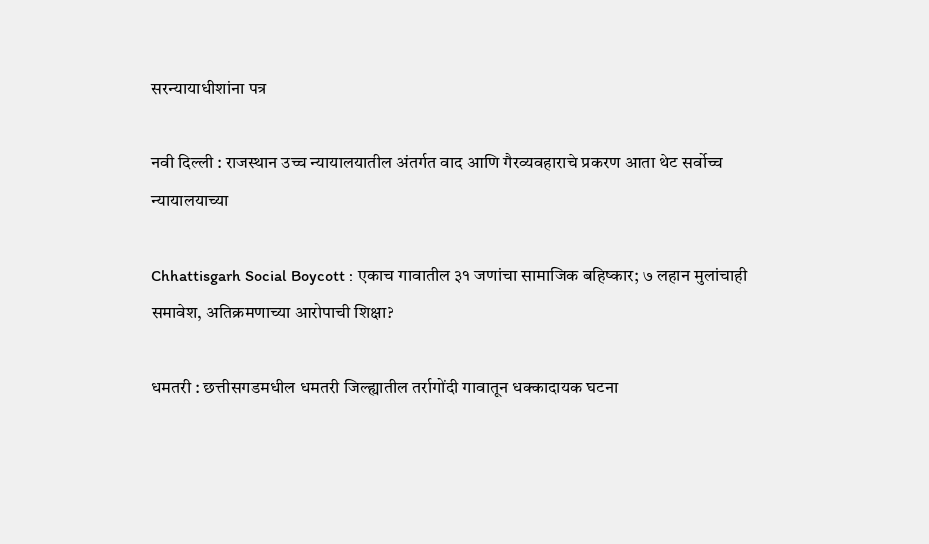सरन्यायाधीशांना पत्र

नवी दिल्ली : राजस्थान उच्च न्यायालयातील अंतर्गत वाद आणि गैरव्यवहाराचे प्रकरण आता थेट सर्वोच्च न्यायालयाच्या

Chhattisgarh Social Boycott : एकाच गावातील ३१ जणांचा सामाजिक बहिष्कार; ७ लहान मुलांचाही समावेश, अतिक्रमणाच्या आरोपाची शिक्षा?

धमतरी : छत्तीसगडमधील धमतरी जिल्ह्यातील तर्रागोंदी गावातून धक्कादायक घटना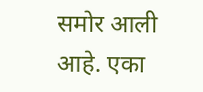समोर आली आहे. एका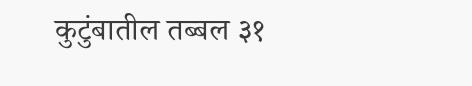कुटुंबातील तब्बल ३१